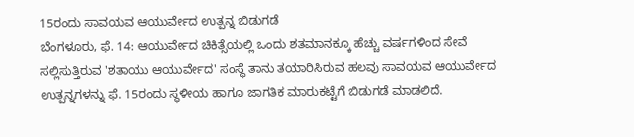15ರಂದು ಸಾವಯವ ಆಯುರ್ವೇದ ಉತ್ಪನ್ನ ಬಿಡುಗಡೆ
ಬೆಂಗಳೂರು, ಫೆ. 14: ಆಯುರ್ವೇದ ಚಿಕಿತ್ಸೆಯಲ್ಲಿ ಒಂದು ಶತಮಾನಕ್ಕೂ ಹೆಚ್ಚು ವರ್ಷಗಳಿಂದ ಸೇವೆ ಸಲ್ಲಿಸುತ್ತಿರುವ 'ಶತಾಯು ಆಯುರ್ವೇದ' ಸಂಸ್ಥೆ ತಾನು ತಯಾರಿಸಿರುವ ಹಲವು ಸಾವಯವ ಆಯುರ್ವೇದ ಉತ್ಪನ್ನಗಳನ್ನು ಫೆ. 15ರಂದು ಸ್ಥಳೀಯ ಹಾಗೂ ಜಾಗತಿಕ ಮಾರುಕಟ್ಟೆಗೆ ಬಿಡುಗಡೆ ಮಾಡಲಿದೆ.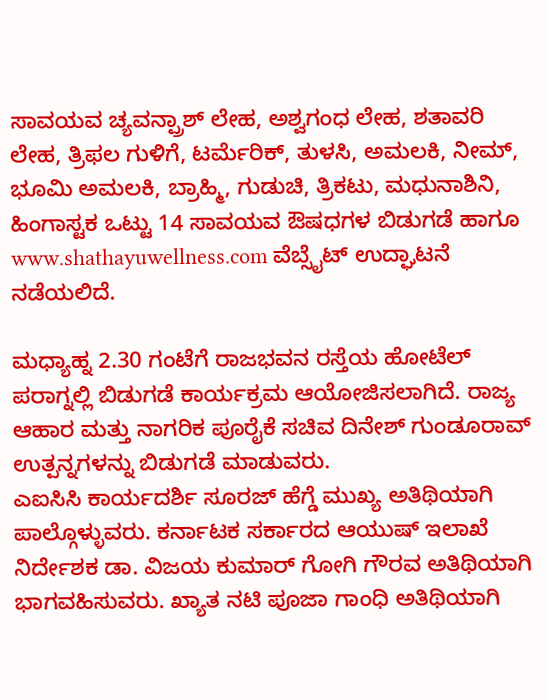ಸಾವಯವ ಚ್ಯವನ್ಪ್ರಾಶ್ ಲೇಹ, ಅಶ್ವಗಂಧ ಲೇಹ, ಶತಾವರಿ ಲೇಹ, ತ್ರಿಫಲ ಗುಳಿಗೆ, ಟರ್ಮೆರಿಕ್, ತುಳಸಿ, ಅಮಲಕಿ, ನೀಮ್, ಭೂಮಿ ಅಮಲಕಿ, ಬ್ರಾಹ್ಮಿ, ಗುಡುಚಿ, ತ್ರಿಕಟು, ಮಧುನಾಶಿನಿ, ಹಿಂಗಾಸ್ಟಕ ಒಟ್ಟು 14 ಸಾವಯವ ಔಷಧಗಳ ಬಿಡುಗಡೆ ಹಾಗೂ www.shathayuwellness.com ವೆಬ್ಸೈಟ್ ಉದ್ಘಾಟನೆ ನಡೆಯಲಿದೆ.

ಮಧ್ಯಾಹ್ನ 2.30 ಗಂಟೆಗೆ ರಾಜಭವನ ರಸ್ತೆಯ ಹೋಟೆಲ್ ಪರಾಗ್ನಲ್ಲಿ ಬಿಡುಗಡೆ ಕಾರ್ಯಕ್ರಮ ಆಯೋಜಿಸಲಾಗಿದೆ. ರಾಜ್ಯ ಆಹಾರ ಮತ್ತು ನಾಗರಿಕ ಪೂರೈಕೆ ಸಚಿವ ದಿನೇಶ್ ಗುಂಡೂರಾವ್ ಉತ್ಪನ್ನಗಳನ್ನು ಬಿಡುಗಡೆ ಮಾಡುವರು.
ಎಐಸಿಸಿ ಕಾರ್ಯದರ್ಶಿ ಸೂರಜ್ ಹೆಗ್ಡೆ ಮುಖ್ಯ ಅತಿಥಿಯಾಗಿ ಪಾಲ್ಗೊಳ್ಳುವರು. ಕರ್ನಾಟಕ ಸರ್ಕಾರದ ಆಯುಷ್ ಇಲಾಖೆ ನಿರ್ದೇಶಕ ಡಾ. ವಿಜಯ ಕುಮಾರ್ ಗೋಗಿ ಗೌರವ ಅತಿಥಿಯಾಗಿ ಭಾಗವಹಿಸುವರು. ಖ್ಯಾತ ನಟಿ ಪೂಜಾ ಗಾಂಧಿ ಅತಿಥಿಯಾಗಿ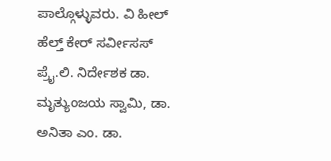ಪಾಲ್ಗೊಳ್ಳುವರು. ವಿ ಹೀಲ್ ಹೆಲ್ತ್ ಕೇರ್ ಸರ್ವೀಸಸ್ ಪ್ರೈ.ಲಿ. ನಿರ್ದೇಶಕ ಡಾ. ಮೃತ್ಯುಂಜಯ ಸ್ವಾಮಿ, ಡಾ. ಅನಿತಾ ಎಂ. ಡಾ.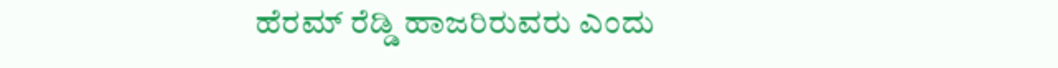ಹೆರಮ್ ರೆಡ್ಡಿ ಹಾಜರಿರುವರು ಎಂದು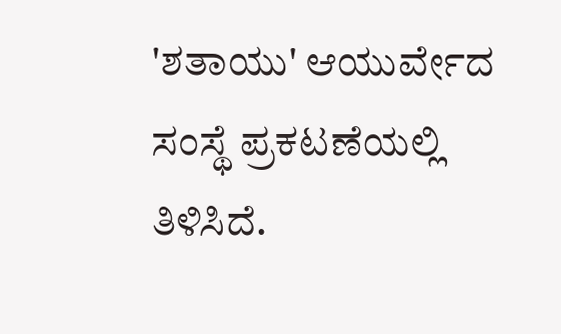'ಶತಾಯು' ಆಯುರ್ವೇದ ಸಂಸ್ಥೆ ಪ್ರಕಟಣೆಯಲ್ಲಿ ತಿಳಿಸಿದೆ.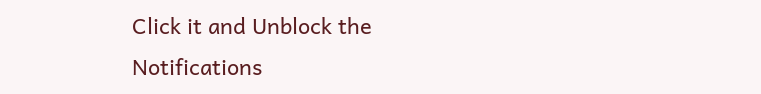Click it and Unblock the Notifications